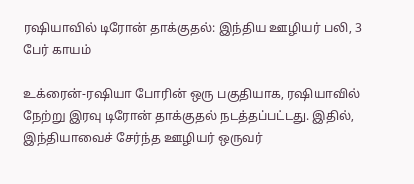ரஷியாவில் டிரோன் தாக்குதல்: இந்திய ஊழியர் பலி, 3 பேர் காயம்

உக்ரைன்-ரஷியா போரின் ஒரு பகுதியாக, ரஷியாவில் நேற்று இரவு டிரோன் தாக்குதல் நடத்தப்பட்டது. இதில், இந்தியாவைச் சேர்ந்த ஊழியர் ஒருவர்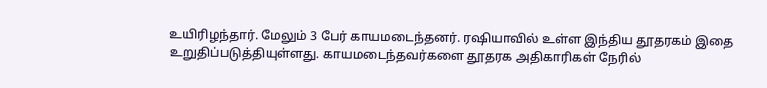உயிரிழந்தார். மேலும் 3 பேர் காயமடைந்தனர். ரஷியாவில் உள்ள இந்திய தூதரகம் இதை உறுதிப்படுத்தியுள்ளது. காயமடைந்தவர்களை தூதரக அதிகாரிகள் நேரில்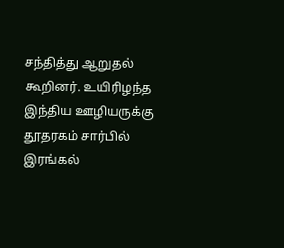சந்தித்து ஆறுதல் கூறினர். உயிரிழந்த இந்திய ஊழியருக்கு தூதரகம் சார்பில் இரங்கல்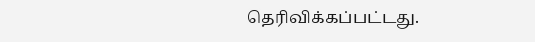தெரிவிக்கப்பட்டது.